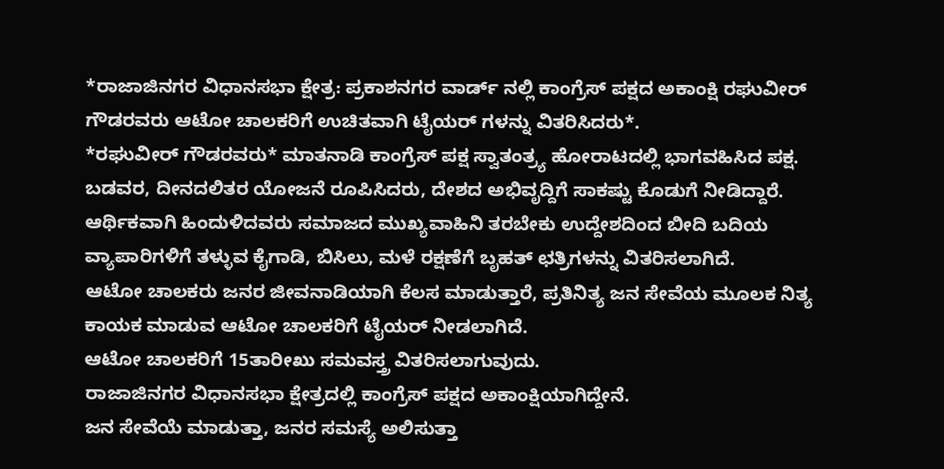*ರಾಜಾಜಿನಗರ ವಿಧಾನಸಭಾ ಕ್ಷೇತ್ರ: ಪ್ರಕಾಶನಗರ ವಾರ್ಡ್ ನಲ್ಲಿ ಕಾಂಗ್ರೆಸ್ ಪಕ್ಷದ ಅಕಾಂಕ್ಷಿ ರಘುವೀರ್ ಗೌಡರವರು ಆಟೋ ಚಾಲಕರಿಗೆ ಉಚಿತವಾಗಿ ಟೈಯರ್ ಗಳನ್ನು ವಿತರಿಸಿದರು*.
*ರಘುವೀರ್ ಗೌಡರವರು* ಮಾತನಾಡಿ ಕಾಂಗ್ರೆಸ್ ಪಕ್ಷ ಸ್ವಾತಂತ್ರ್ಯ ಹೋರಾಟದಲ್ಲಿ ಭಾಗವಹಿಸಿದ ಪಕ್ಷ.
ಬಡವರ, ದೀನದಲಿತರ ಯೋಜನೆ ರೂಪಿಸಿದರು, ದೇಶದ ಅಭಿವೃದ್ದಿಗೆ ಸಾಕಷ್ಟು ಕೊಡುಗೆ ನೀಡಿದ್ದಾರೆ.
ಆರ್ಥಿಕವಾಗಿ ಹಿಂದುಳಿದವರು ಸಮಾಜದ ಮುಖ್ಯವಾಹಿನಿ ತರಬೇಕು ಉದ್ದೇಶದಿಂದ ಬೀದಿ ಬದಿಯ ವ್ಯಾಪಾರಿಗಳಿಗೆ ತಳ್ಳುವ ಕೈಗಾಡಿ, ಬಿಸಿಲು, ಮಳೆ ರಕ್ಷಣೆಗೆ ಬೃಹತ್ ಛತ್ರಿಗಳನ್ನು ವಿತರಿಸಲಾಗಿದೆ.
ಆಟೋ ಚಾಲಕರು ಜನರ ಜೀವನಾಡಿಯಾಗಿ ಕೆಲಸ ಮಾಡುತ್ತಾರೆ, ಪ್ರತಿನಿತ್ಯ ಜನ ಸೇವೆಯ ಮೂಲಕ ನಿತ್ಯ ಕಾಯಕ ಮಾಡುವ ಆಟೋ ಚಾಲಕರಿಗೆ ಟೈಯರ್ ನೀಡಲಾಗಿದೆ.
ಆಟೋ ಚಾಲಕರಿಗೆ 15ತಾರೀಖು ಸಮವಸ್ತ್ರ ವಿತರಿಸಲಾಗುವುದು.
ರಾಜಾಜಿನಗರ ವಿಧಾನಸಭಾ ಕ್ಷೇತ್ರದಲ್ಲಿ ಕಾಂಗ್ರೆಸ್ ಪಕ್ಷದ ಅಕಾಂಕ್ಷಿಯಾಗಿದ್ದೇನೆ.
ಜನ ಸೇವೆಯೆ ಮಾಡುತ್ತಾ, ಜನರ ಸಮಸ್ಯೆ ಅಲಿಸುತ್ತಾ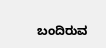ಬಂದಿರುವ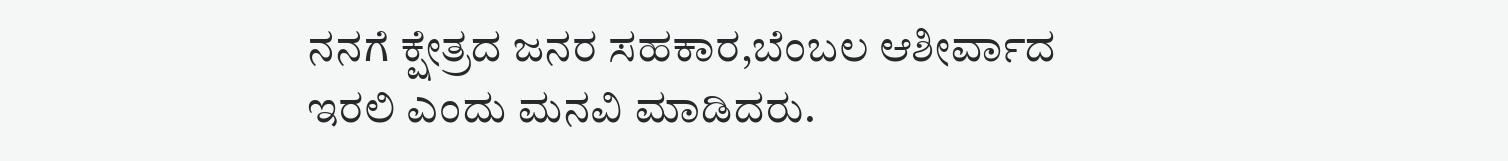ನನಗೆ ಕ್ಷೇತ್ರದ ಜನರ ಸಹಕಾರ,ಬೆಂಬಲ ಆಶೀರ್ವಾದ ಇರಲಿ ಎಂದು ಮನವಿ ಮಾಡಿದರು.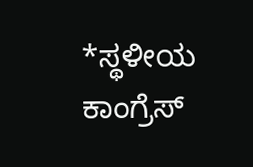*ಸ್ಥಳೀಯ ಕಾಂಗ್ರೆಸ್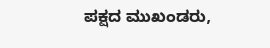ಪಕ್ಷದ ಮುಖಂಡರು,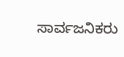ಸಾರ್ವಜನಿಕರು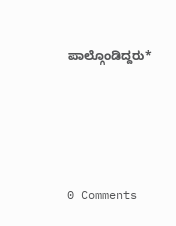ಪಾಲ್ಗೊಂಡಿದ್ದರು*




0 Comments